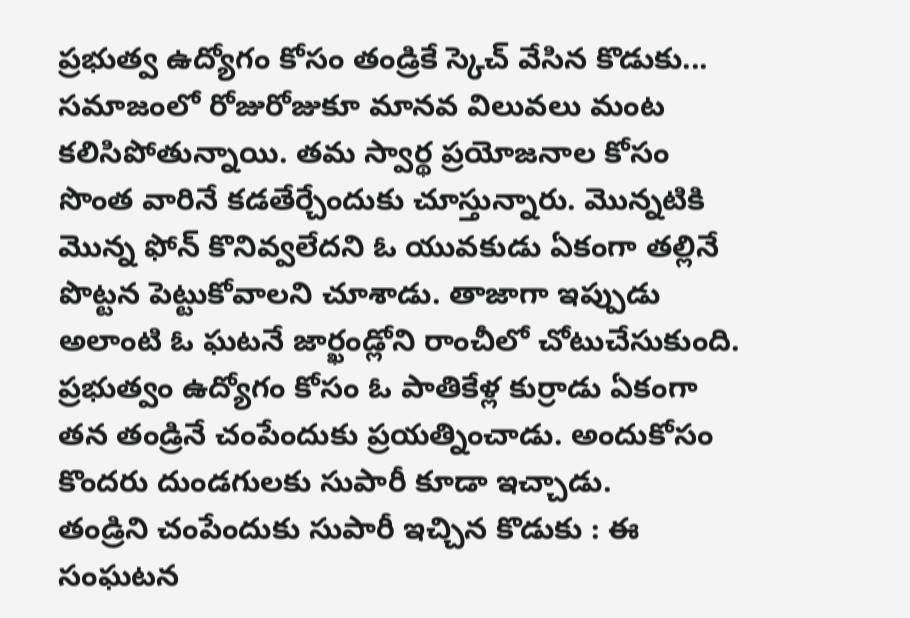ప్రభుత్వ ఉద్యోగం కోసం తండ్రికే స్కెచ్ వేసిన కొడుకు...
సమాజంలో రోజురోజుకూ మానవ విలువలు మంట కలిసిపోతున్నాయి. తమ స్వార్థ ప్రయోజనాల కోసం సొంత వారినే కడతేర్చేందుకు చూస్తున్నారు. మొన్నటికి మొన్న ఫోన్ కొనివ్వలేదని ఓ యువకుడు ఏకంగా తల్లినే పొట్టన పెట్టుకోవాలని చూశాడు. తాజాగా ఇప్పుడు అలాంటి ఓ ఘటనే జార్ఖండ్లోని రాంచీలో చోటుచేసుకుంది. ప్రభుత్వం ఉద్యోగం కోసం ఓ పాతికేళ్ల కుర్రాడు ఏకంగా తన తండ్రినే చంపేందుకు ప్రయత్నించాడు. అందుకోసం కొందరు దుండగులకు సుపారీ కూడా ఇచ్చాడు.
తండ్రిని చంపేందుకు సుపారీ ఇచ్చిన కొడుకు : ఈ సంఘటన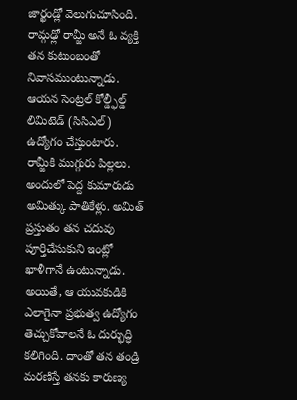జార్ఖండ్లో వెలుగుచూసింది. రామ్గఢ్లో రామ్జీ అనే ఓ వ్యక్తి తన కుటుంబంతో నివాసముంటున్నాడు. ఆయన సెంట్రల్ కోల్డ్ఫీల్డ్ లిమిటెడ్ (సిసిఎల్) ఉద్యోగం చేస్తుంటారు. రామ్జీకి ముగ్గురు పిల్లలు. అందులో పెద్ద కుమారుడు అమిత్కు పాతికేళ్లు. అమిత్ ప్రస్తుతం తన చదువు పూర్తిచేసుకుని ఇంట్లో ఖాళీగానే ఉంటున్నాడు. అయితే, ఆ యువకుడికి ఎలాగైనా ప్రభుత్వ ఉద్యోగం తెచ్చుకోవాలనే ఓ దుర్భుద్ధి కలిగింది. దాంతో తన తండ్రి మరణిస్తే తనకు కారుణ్య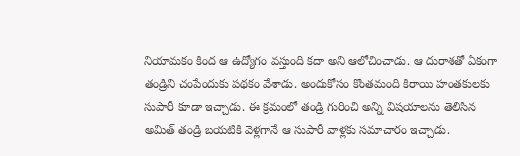నియామకం కింద ఆ ఉద్యోగం వస్తుంది కదా అని ఆలోచించాడు. ఆ దురాశతో ఏకంగా తండ్రిని చంపేందుకు పథకం వేశాడు. అందుకోసం కొంతమంది కిరాయి హంతకులకు సుపారీ కూడా ఇచ్చాడు. ఈ క్రమంలో తండ్రి గురించి అన్ని విషయాలను తెలిసిన అమిత్ తండ్రి బయటికి వెళ్లగానే ఆ సుపారీ వాళ్లకు సమాచారం ఇచ్చాడు.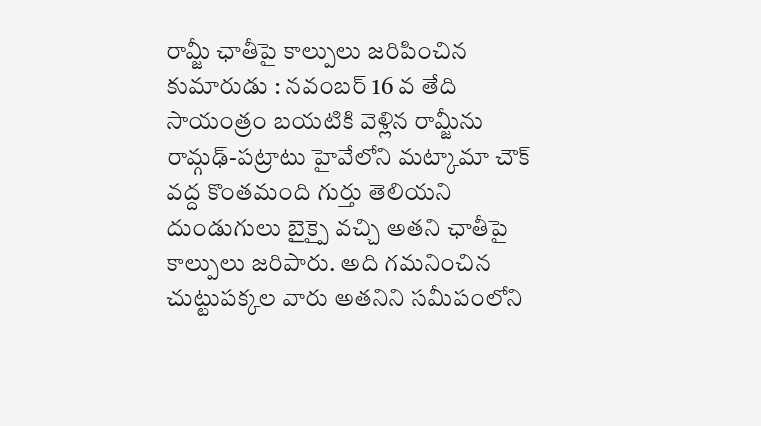రామ్జీ ఛాతీపై కాల్పులు జరిపించిన కుమారుడు : నవంబర్ 16 వ తేది సాయంత్రం బయటికి వెళ్లిన రామ్జీను రామ్గఢ్-పట్రాటు హైవేలోని మట్కామా చౌక్ వద్ద కొంతమంది గుర్తు తెలియని దుండుగులు బైక్పై వచ్చి అతని ఛాతీపై కాల్పులు జరిపారు. అది గమనించిన చుట్టుపక్కల వారు అతనిని సమీపంలోని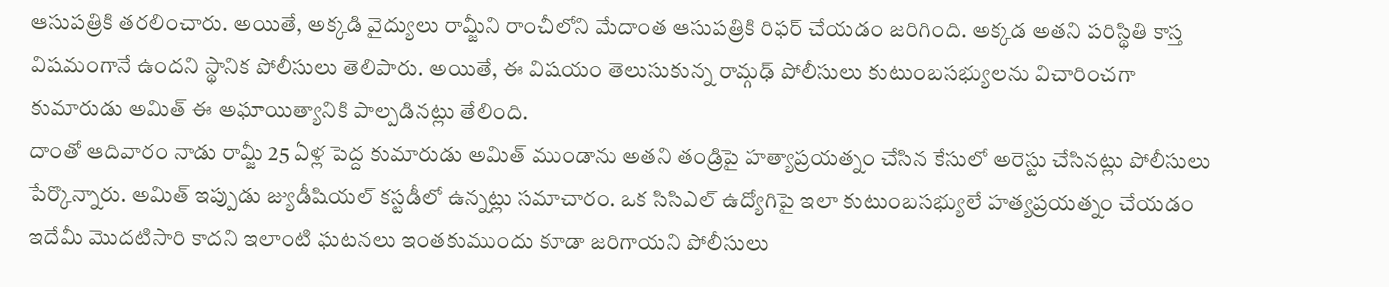ఆసుపత్రికి తరలించారు. అయితే, అక్కడి వైద్యులు రామ్జీని రాంచీలోని మేదాంత ఆసుపత్రికి రిఫర్ చేయడం జరిగింది. అక్కడ అతని పరిస్థితి కాస్త విషమంగానే ఉందని స్థానిక పోలీసులు తెలిపారు. అయితే, ఈ విషయం తెలుసుకున్న రామ్గఢ్ పోలీసులు కుటుంబసభ్యులను విచారించగా కుమారుడు అమిత్ ఈ అఘాయిత్యానికి పాల్పడినట్లు తేలింది.
దాంతో ఆదివారం నాడు రామ్జీ 25 ఏళ్ల పెద్ద కుమారుడు అమిత్ ముండాను అతని తండ్రిపై హత్యాప్రయత్నం చేసిన కేసులో అరెస్టు చేసినట్లు పోలీసులు పేర్కొన్నారు. అమిత్ ఇప్పుడు జ్యుడీషియల్ కస్టడీలో ఉన్నట్లు సమాచారం. ఒక సిసిఎల్ ఉద్యోగిపై ఇలా కుటుంబసభ్యులే హత్యప్రయత్నం చేయడం ఇదేమీ మొదటిసారి కాదని ఇలాంటి ఘటనలు ఇంతకుముందు కూడా జరిగాయని పోలీసులు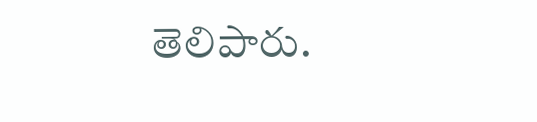తెలిపారు.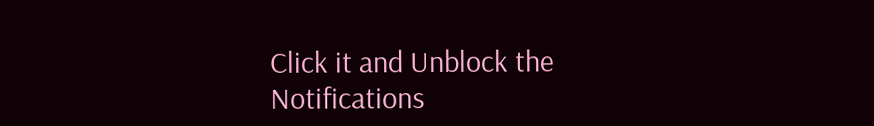Click it and Unblock the Notifications